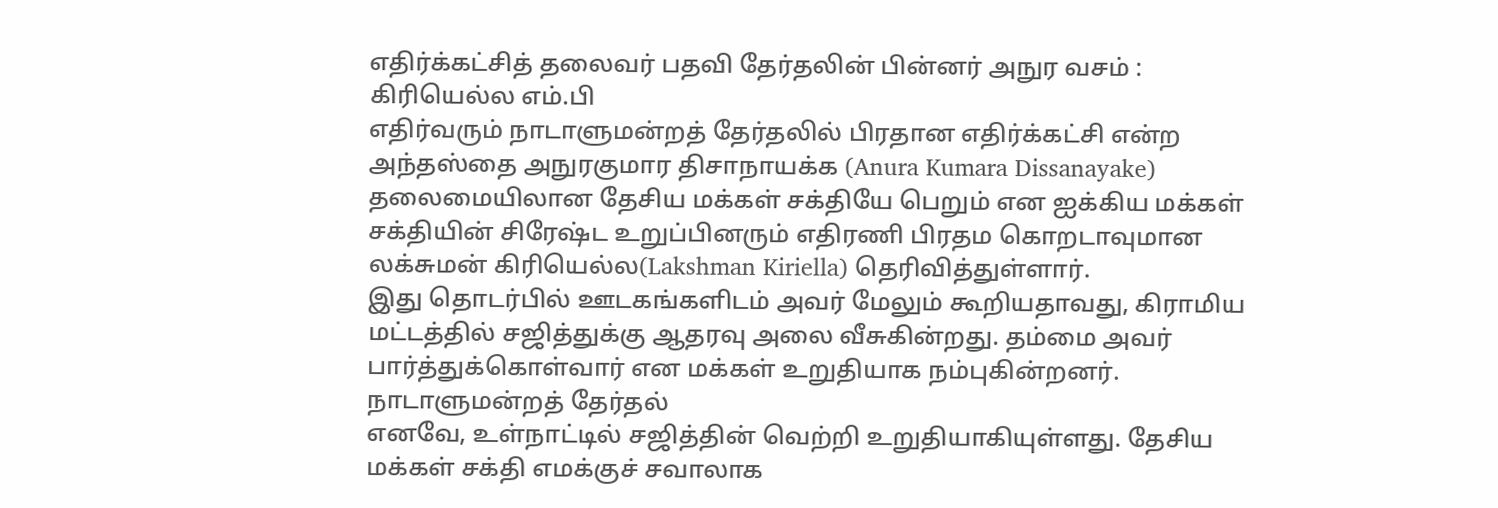எதிர்க்கட்சித் தலைவர் பதவி தேர்தலின் பின்னர் அநுர வசம் : கிரியெல்ல எம்.பி
எதிர்வரும் நாடாளுமன்றத் தேர்தலில் பிரதான எதிர்க்கட்சி என்ற அந்தஸ்தை அநுரகுமார திசாநாயக்க (Anura Kumara Dissanayake) தலைமையிலான தேசிய மக்கள் சக்தியே பெறும் என ஐக்கிய மக்கள் சக்தியின் சிரேஷ்ட உறுப்பினரும் எதிரணி பிரதம கொறடாவுமான லக்சுமன் கிரியெல்ல(Lakshman Kiriella) தெரிவித்துள்ளார்.
இது தொடர்பில் ஊடகங்களிடம் அவர் மேலும் கூறியதாவது, கிராமிய மட்டத்தில் சஜித்துக்கு ஆதரவு அலை வீசுகின்றது. தம்மை அவர் பார்த்துக்கொள்வார் என மக்கள் உறுதியாக நம்புகின்றனர்.
நாடாளுமன்றத் தேர்தல்
எனவே, உள்நாட்டில் சஜித்தின் வெற்றி உறுதியாகியுள்ளது. தேசிய மக்கள் சக்தி எமக்குச் சவாலாக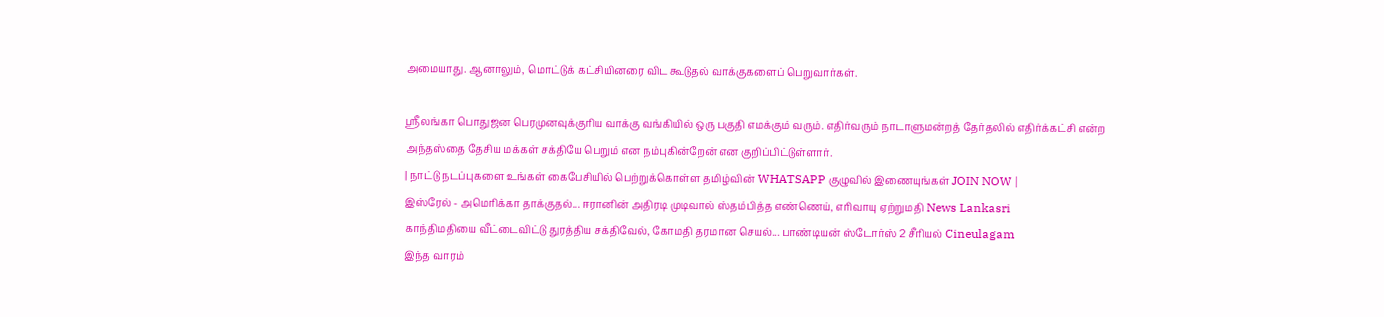அமையாது. ஆனாலும், மொட்டுக் கட்சியினரை விட கூடுதல் வாக்குகளைப் பெறுவார்கள்.

ஸ்ரீலங்கா பொதுஜன பெரமுனவுக்குரிய வாக்கு வங்கியில் ஒரு பகுதி எமக்கும் வரும். எதிர்வரும் நாடாளுமன்றத் தேர்தலில் எதிர்க்கட்சி என்ற அந்தஸ்தை தேசிய மக்கள் சக்தியே பெறும் என நம்புகின்றேன் என குறிப்பிட்டுள்ளார்.
| நாட்டு நடப்புகளை உங்கள் கைபேசியில் பெற்றுக்கொள்ள தமிழ்வின் WHATSAPP குழுவில் இணையுங்கள் JOIN NOW |
இஸ்ரேல் - அமெரிக்கா தாக்குதல்... ஈரானின் அதிரடி முடிவால் ஸ்தம்பித்த எண்ணெய், எரிவாயு ஏற்றுமதி News Lankasri
காந்திமதியை வீட்டைவிட்டு துரத்திய சக்திவேல், கோமதி தரமான செயல்... பாண்டியன் ஸ்டோர்ஸ் 2 சீரியல் Cineulagam
இந்த வாரம்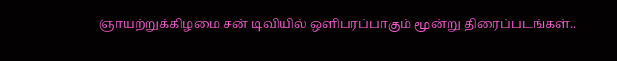ஞாயற்றுக்கிழமை சன் டிவியில் ஒளிபரப்பாகும் மூன்று திரைப்படங்கள்..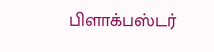பிளாக்பஸ்டர்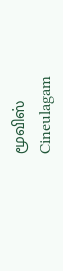மூவிஸ் Cineulagam